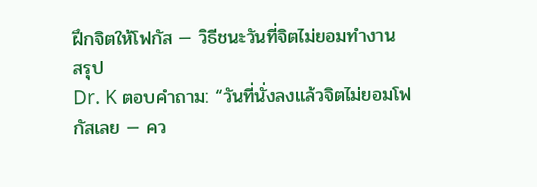ฝึกจิตให้โฟกัส — วิธีชนะวันที่จิตไม่ยอมทำงาน
สรุป
Dr. K ตอบคำถาม: “วันที่นั่งลงแล้วจิตไม่ยอมโฟกัสเลย — คว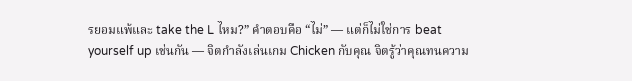รยอมแพ้และ take the L ไหม?” คำตอบคือ “ไม่” — แต่ก็ไม่ใช่การ beat yourself up เช่นกัน — จิตกำลังเล่นเกม Chicken กับคุณ จิตรู้ว่าคุณทนความ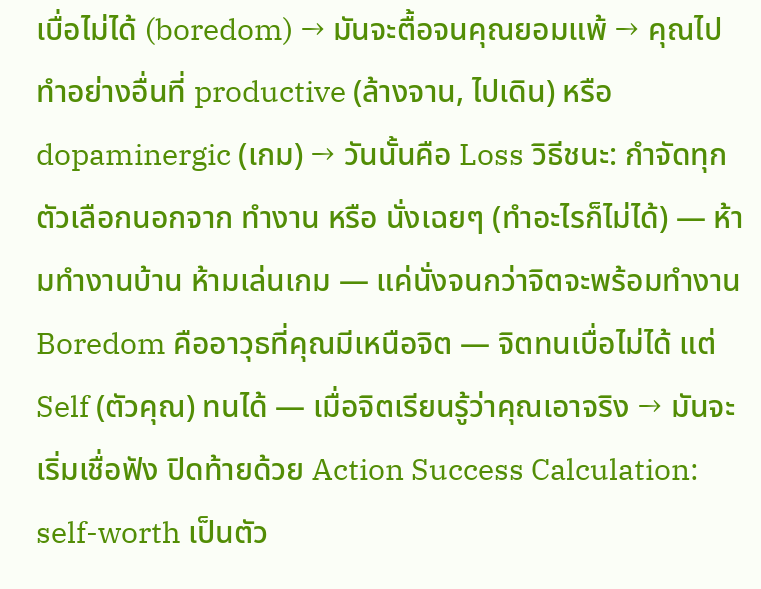เบื่อไม่ได้ (boredom) → มันจะตื้อจนคุณยอมแพ้ → คุณไปทำอย่างอื่นที่ productive (ล้างจาน, ไปเดิน) หรือ dopaminergic (เกม) → วันนั้นคือ Loss วิธีชนะ: กำจัดทุกตัวเลือกนอกจาก ทำงาน หรือ นั่งเฉยๆ (ทำอะไรก็ไม่ได้) — ห้ามทำงานบ้าน ห้ามเล่นเกม — แค่นั่งจนกว่าจิตจะพร้อมทำงาน Boredom คืออาวุธที่คุณมีเหนือจิต — จิตทนเบื่อไม่ได้ แต่ Self (ตัวคุณ) ทนได้ — เมื่อจิตเรียนรู้ว่าคุณเอาจริง → มันจะเริ่มเชื่อฟัง ปิดท้ายด้วย Action Success Calculation: self-worth เป็นตัว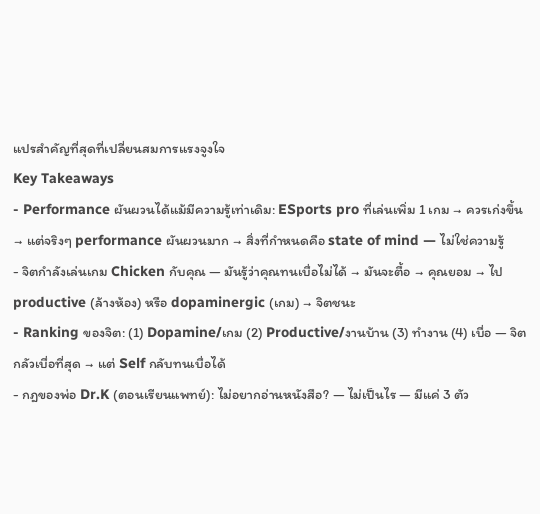แปรสำคัญที่สุดที่เปลี่ยนสมการแรงจูงใจ
Key Takeaways
- Performance ผันผวนได้แม้มีความรู้เท่าเดิม: ESports pro ที่เล่นเพิ่ม 1 เกม → ควรเก่งขึ้น → แต่จริงๆ performance ผันผวนมาก → สิ่งที่กำหนดคือ state of mind — ไม่ใช่ความรู้
- จิตกำลังเล่นเกม Chicken กับคุณ — มันรู้ว่าคุณทนเบื่อไม่ได้ → มันจะตื้อ → คุณยอม → ไป productive (ล้างห้อง) หรือ dopaminergic (เกม) → จิตชนะ
- Ranking ของจิต: (1) Dopamine/เกม (2) Productive/งานบ้าน (3) ทำงาน (4) เบื่อ — จิตกลัวเบื่อที่สุด → แต่ Self กลับทนเบื่อได้
- กฎของพ่อ Dr.K (ตอนเรียนแพทย์): ไม่อยากอ่านหนังสือ? — ไม่เป็นไร — มีแค่ 3 ตัว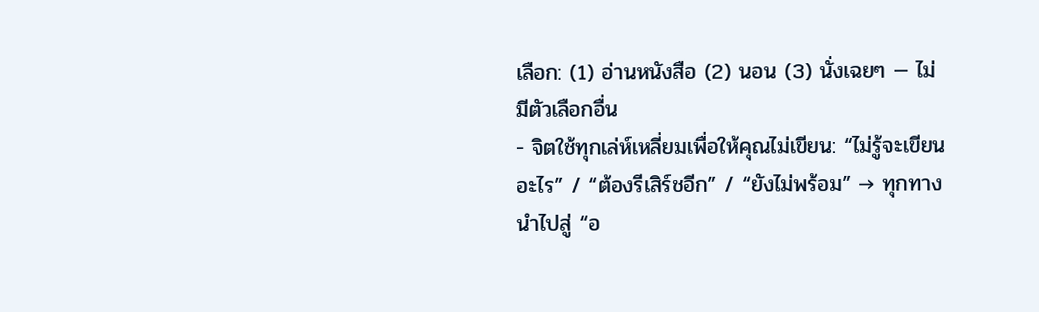เลือก: (1) อ่านหนังสือ (2) นอน (3) นั่งเฉยๆ — ไม่มีตัวเลือกอื่น
- จิตใช้ทุกเล่ห์เหลี่ยมเพื่อให้คุณไม่เขียน: “ไม่รู้จะเขียนอะไร” / “ต้องรีเสิร์ชอีก” / “ยังไม่พร้อม” → ทุกทางนำไปสู่ “อ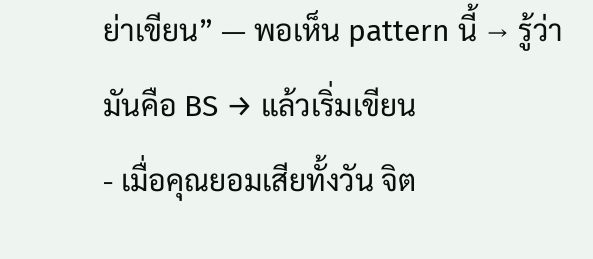ย่าเขียน” — พอเห็น pattern นี้ → รู้ว่ามันคือ BS → แล้วเริ่มเขียน
- เมื่อคุณยอมเสียทั้งวัน จิต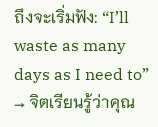ถึงจะเริ่มฟัง: “I’ll waste as many days as I need to” → จิตเรียนรู้ว่าคุณ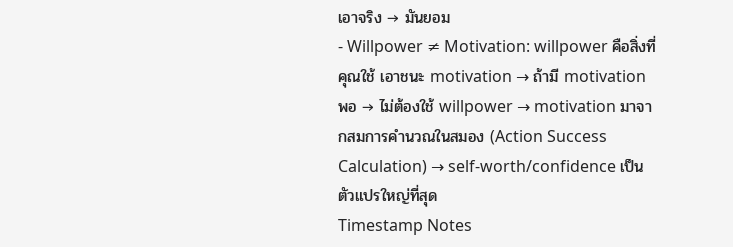เอาจริง → มันยอม
- Willpower ≠ Motivation: willpower คือสิ่งที่คุณใช้ เอาชนะ motivation → ถ้ามี motivation พอ → ไม่ต้องใช้ willpower → motivation มาจากสมการคำนวณในสมอง (Action Success Calculation) → self-worth/confidence เป็นตัวแปรใหญ่ที่สุด
Timestamp Notes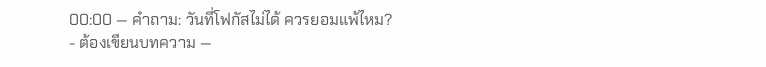00:00 — คำถาม: วันที่โฟกัสไม่ได้ ควรยอมแพ้ไหม?
- ต้องเขียนบทความ —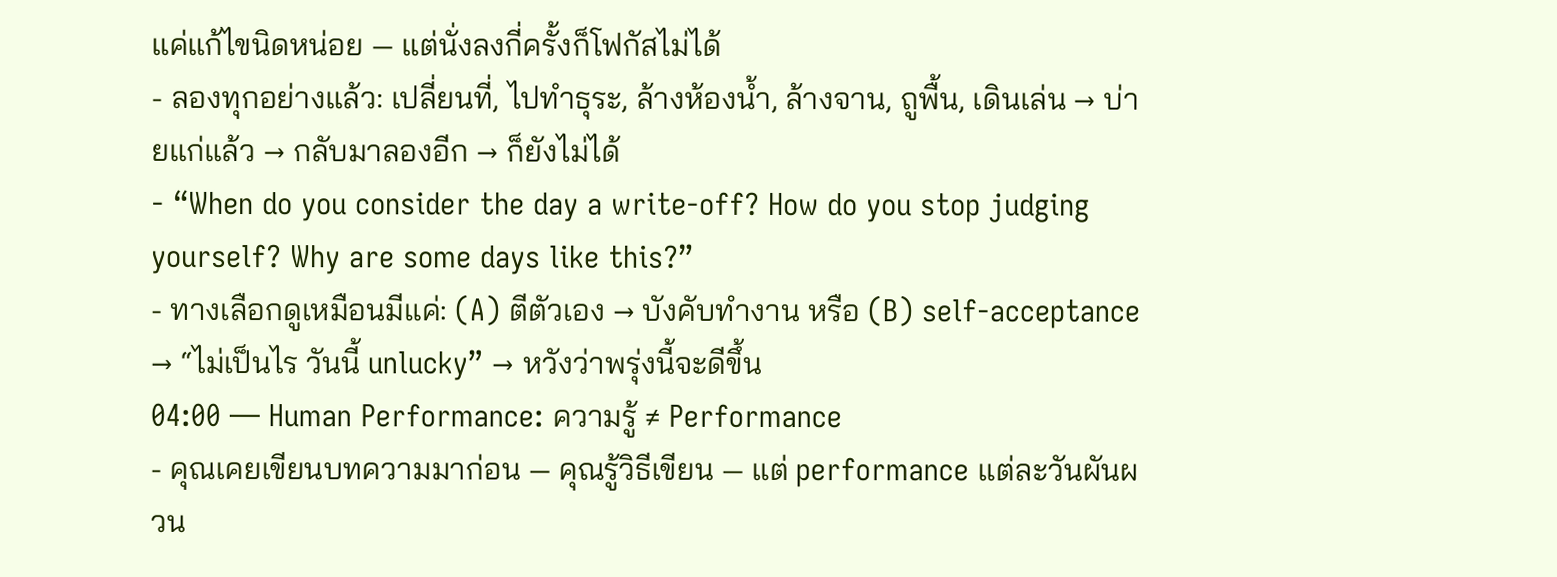แค่แก้ไขนิดหน่อย — แต่นั่งลงกี่ครั้งก็โฟกัสไม่ได้
- ลองทุกอย่างแล้ว: เปลี่ยนที่, ไปทำธุระ, ล้างห้องน้ำ, ล้างจาน, ถูพื้น, เดินเล่น → บ่ายแก่แล้ว → กลับมาลองอีก → ก็ยังไม่ได้
- “When do you consider the day a write-off? How do you stop judging yourself? Why are some days like this?”
- ทางเลือกดูเหมือนมีแค่: (A) ตีตัวเอง → บังคับทำงาน หรือ (B) self-acceptance → “ไม่เป็นไร วันนี้ unlucky” → หวังว่าพรุ่งนี้จะดีขึ้น
04:00 — Human Performance: ความรู้ ≠ Performance
- คุณเคยเขียนบทความมาก่อน — คุณรู้วิธีเขียน — แต่ performance แต่ละวันผันผวน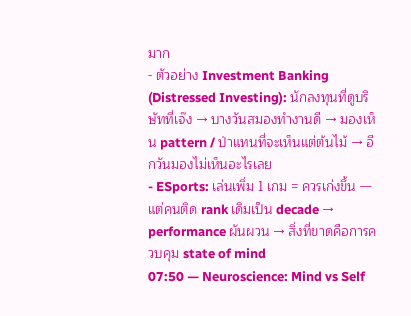มาก
- ตัวอย่าง Investment Banking (Distressed Investing): นักลงทุนที่ดูบริษัทที่เจ๊ง → บางวันสมองทำงานดี → มองเห็น pattern / ป่าแทนที่จะเห็นแต่ต้นไม้ → อีกวันมองไม่เห็นอะไรเลย
- ESports: เล่นเพิ่ม 1 เกม = ควรเก่งขึ้น — แต่คนติด rank เดิมเป็น decade → performance ผันผวน → สิ่งที่ขาดคือการควบคุม state of mind
07:50 — Neuroscience: Mind vs Self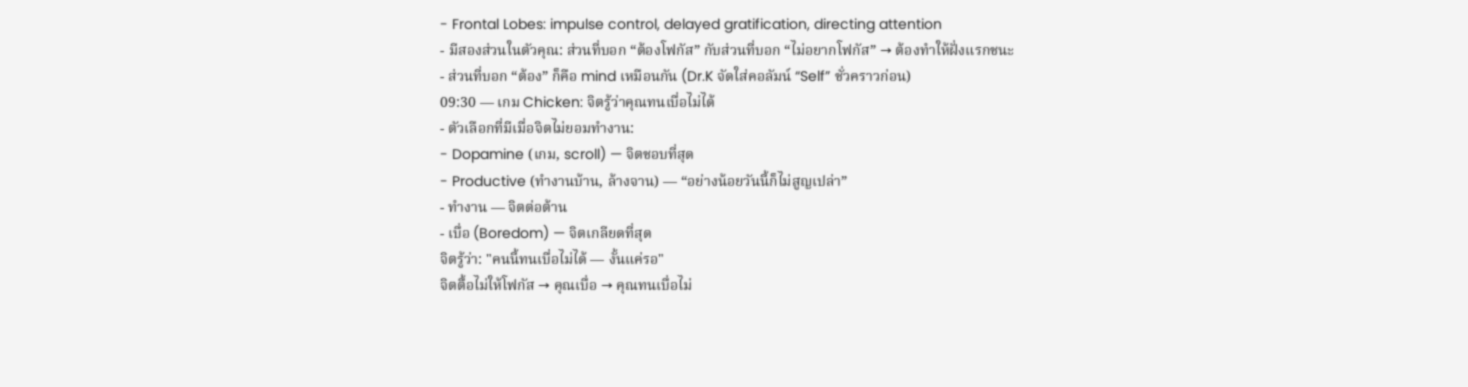- Frontal Lobes: impulse control, delayed gratification, directing attention
- มีสองส่วนในตัวคุณ: ส่วนที่บอก “ต้องโฟกัส” กับส่วนที่บอก “ไม่อยากโฟกัส” → ต้องทำให้ฝั่งแรกชนะ
- ส่วนที่บอก “ต้อง” ก็คือ mind เหมือนกัน (Dr.K จัดใส่คอลัมน์ “Self” ชั่วคราวก่อน)
09:30 — เกม Chicken: จิตรู้ว่าคุณทนเบื่อไม่ได้
- ตัวเลือกที่มีเมื่อจิตไม่ยอมทำงาน:
- Dopamine (เกม, scroll) — จิตชอบที่สุด
- Productive (ทำงานบ้าน, ล้างจาน) — “อย่างน้อยวันนี้ก็ไม่สูญเปล่า”
- ทำงาน — จิตต่อต้าน
- เบื่อ (Boredom) — จิตเกลียดที่สุด
จิตรู้ว่า: "คนนี้ทนเบื่อไม่ได้ — งั้นแค่รอ"
จิตตื้อไม่ให้โฟกัส → คุณเบื่อ → คุณทนเบื่อไม่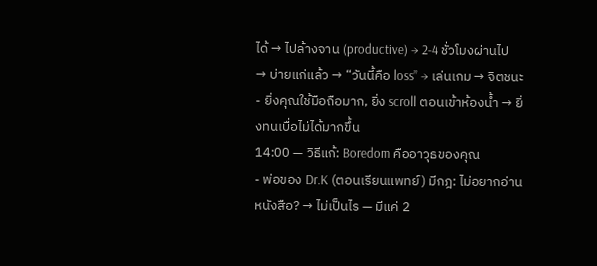ได้ → ไปล้างจาน (productive) → 2-4 ชั่วโมงผ่านไป → บ่ายแก่แล้ว → “วันนี้คือ loss” → เล่นเกม → จิตชนะ
- ยิ่งคุณใช้มือถือมาก, ยิ่ง scroll ตอนเข้าห้องน้ำ → ยิ่งทนเบื่อไม่ได้มากขึ้น
14:00 — วิธีแก้: Boredom คืออาวุธของคุณ
- พ่อของ Dr.K (ตอนเรียนแพทย์) มีกฎ: ไม่อยากอ่านหนังสือ? → ไม่เป็นไร — มีแค่ 2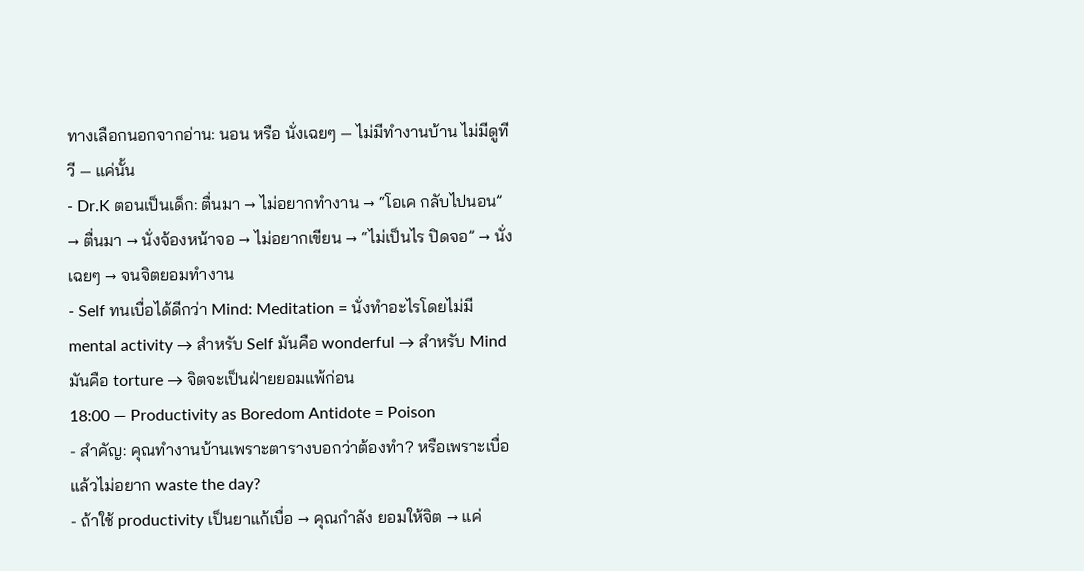ทางเลือกนอกจากอ่าน: นอน หรือ นั่งเฉยๆ — ไม่มีทำงานบ้าน ไม่มีดูทีวี — แค่นั้น
- Dr.K ตอนเป็นเด็ก: ตื่นมา → ไม่อยากทำงาน → “โอเค กลับไปนอน” → ตื่นมา → นั่งจ้องหน้าจอ → ไม่อยากเขียน → “ไม่เป็นไร ปิดจอ” → นั่งเฉยๆ → จนจิตยอมทำงาน
- Self ทนเบื่อได้ดีกว่า Mind: Meditation = นั่งทำอะไรโดยไม่มี mental activity → สำหรับ Self มันคือ wonderful → สำหรับ Mind มันคือ torture → จิตจะเป็นฝ่ายยอมแพ้ก่อน
18:00 — Productivity as Boredom Antidote = Poison
- สำคัญ: คุณทำงานบ้านเพราะตารางบอกว่าต้องทำ? หรือเพราะเบื่อแล้วไม่อยาก waste the day?
- ถ้าใช้ productivity เป็นยาแก้เบื่อ → คุณกำลัง ยอมให้จิต → แค่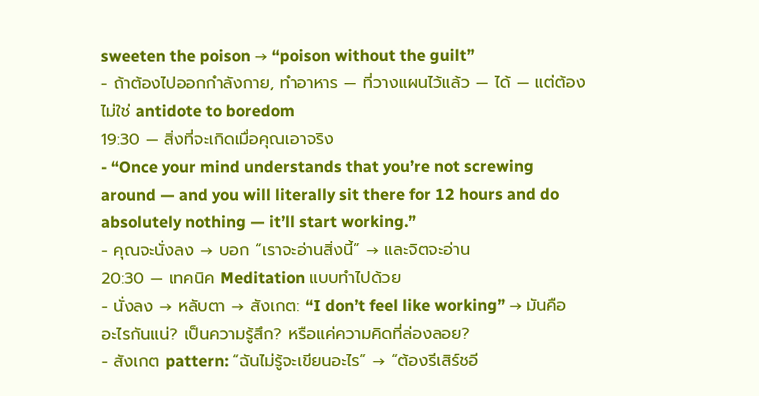sweeten the poison → “poison without the guilt”
- ถ้าต้องไปออกกำลังกาย, ทำอาหาร — ที่วางแผนไว้แล้ว — ได้ — แต่ต้องไม่ใช่ antidote to boredom
19:30 — สิ่งที่จะเกิดเมื่อคุณเอาจริง
- “Once your mind understands that you’re not screwing around — and you will literally sit there for 12 hours and do absolutely nothing — it’ll start working.”
- คุณจะนั่งลง → บอก “เราจะอ่านสิ่งนี้” → และจิตจะอ่าน
20:30 — เทคนิค Meditation แบบทำไปด้วย
- นั่งลง → หลับตา → สังเกต: “I don’t feel like working” → มันคืออะไรกันแน่? เป็นความรู้สึก? หรือแค่ความคิดที่ล่องลอย?
- สังเกต pattern: “ฉันไม่รู้จะเขียนอะไร” → “ต้องรีเสิร์ชอี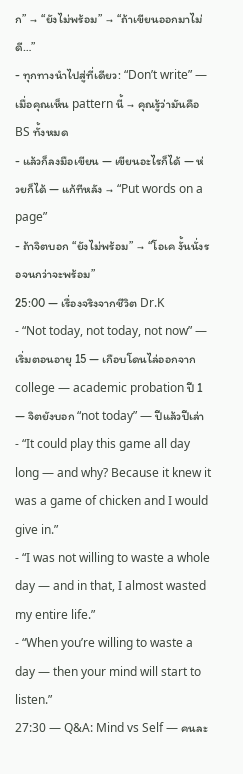ก” → “ยังไม่พร้อม” → “ถ้าเขียนออกมาไม่ดี…”
- ทุกทางนำไปสู่ที่เดียว: “Don’t write” — เมื่อคุณเห็น pattern นี้ → คุณรู้ว่ามันคือ BS ทั้งหมด
- แล้วก็ลงมือเขียน — เขียนอะไรก็ได้ — ห่วยก็ได้ — แก้ทีหลัง → “Put words on a page”
- ถ้าจิตบอก “ยังไม่พร้อม” → “โอเค งั้นนั่งรอจนกว่าจะพร้อม”
25:00 — เรื่องจริงจากชีวิต Dr.K
- “Not today, not today, not now” — เริ่มตอนอายุ 15 — เกือบโดนไล่ออกจาก college — academic probation ปี 1 — จิตยังบอก “not today” — ปีแล้วปีเล่า
- “It could play this game all day long — and why? Because it knew it was a game of chicken and I would give in.”
- “I was not willing to waste a whole day — and in that, I almost wasted my entire life.”
- “When you’re willing to waste a day — then your mind will start to listen.”
27:30 — Q&A: Mind vs Self — คนละ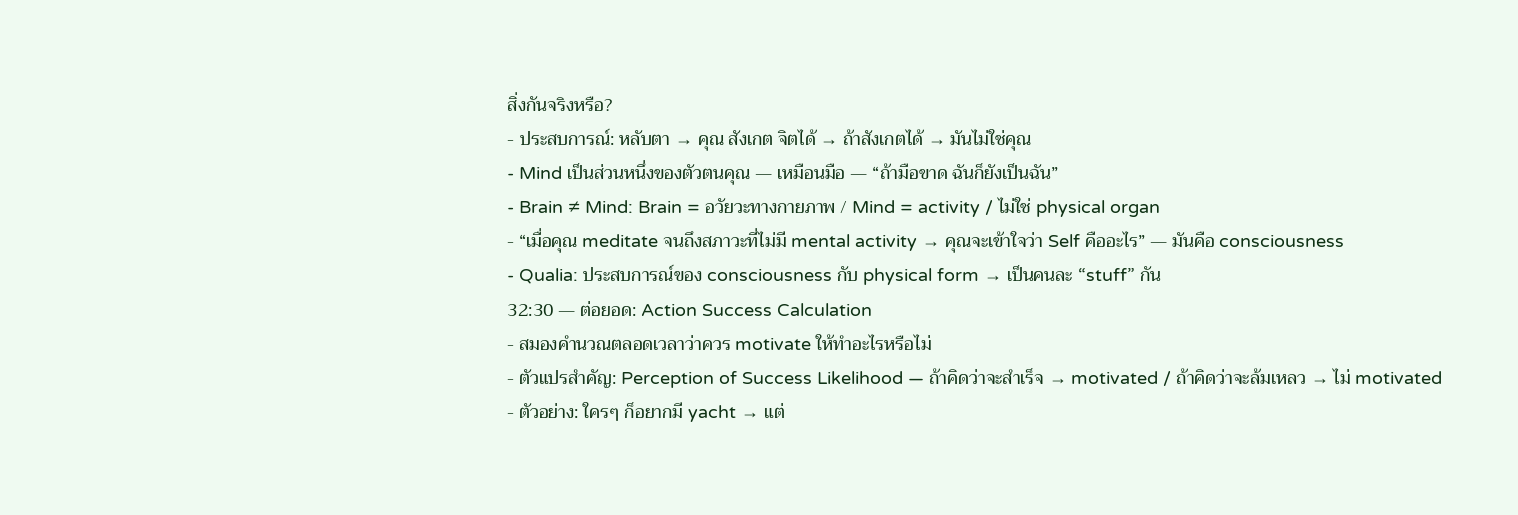สิ่งกันจริงหรือ?
- ประสบการณ์: หลับตา → คุณ สังเกต จิตได้ → ถ้าสังเกตได้ → มันไม่ใช่คุณ
- Mind เป็นส่วนหนึ่งของตัวตนคุณ — เหมือนมือ — “ถ้ามือขาด ฉันก็ยังเป็นฉัน”
- Brain ≠ Mind: Brain = อวัยวะทางกายภาพ / Mind = activity / ไม่ใช่ physical organ
- “เมื่อคุณ meditate จนถึงสภาวะที่ไม่มี mental activity → คุณจะเข้าใจว่า Self คืออะไร” — มันคือ consciousness
- Qualia: ประสบการณ์ของ consciousness กับ physical form → เป็นคนละ “stuff” กัน
32:30 — ต่อยอด: Action Success Calculation
- สมองคำนวณตลอดเวลาว่าควร motivate ให้ทำอะไรหรือไม่
- ตัวแปรสำคัญ: Perception of Success Likelihood — ถ้าคิดว่าจะสำเร็จ → motivated / ถ้าคิดว่าจะล้มเหลว → ไม่ motivated
- ตัวอย่าง: ใครๆ ก็อยากมี yacht → แต่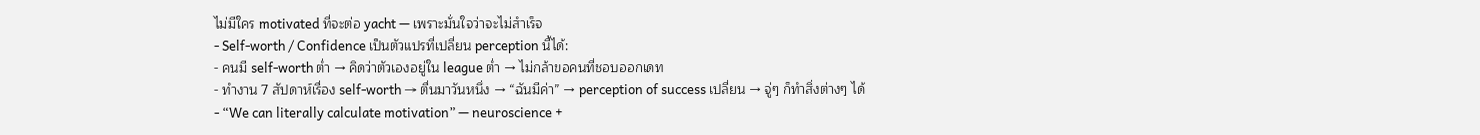ไม่มีใคร motivated ที่จะต่อ yacht — เพราะมั่นใจว่าจะไม่สำเร็จ
- Self-worth / Confidence เป็นตัวแปรที่เปลี่ยน perception นี้ได้:
- คนมี self-worth ต่ำ → คิดว่าตัวเองอยู่ใน league ต่ำ → ไม่กล้าขอคนที่ชอบออกเดท
- ทำงาน 7 สัปดาห์เรื่อง self-worth → ตื่นมาวันหนึ่ง → “ฉันมีค่า” → perception of success เปลี่ยน → จู่ๆ ก็ทำสิ่งต่างๆ ได้
- “We can literally calculate motivation” — neuroscience +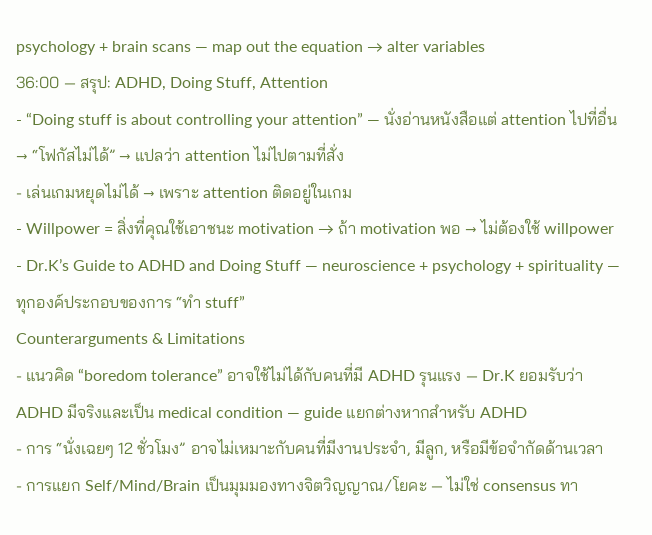psychology + brain scans — map out the equation → alter variables
36:00 — สรุป: ADHD, Doing Stuff, Attention
- “Doing stuff is about controlling your attention” — นั่งอ่านหนังสือแต่ attention ไปที่อื่น → “โฟกัสไม่ได้” → แปลว่า attention ไม่ไปตามที่สั่ง
- เล่นเกมหยุดไม่ได้ → เพราะ attention ติดอยู่ในเกม
- Willpower = สิ่งที่คุณใช้เอาชนะ motivation → ถ้า motivation พอ → ไม่ต้องใช้ willpower
- Dr.K’s Guide to ADHD and Doing Stuff — neuroscience + psychology + spirituality — ทุกองค์ประกอบของการ “ทำ stuff”
Counterarguments & Limitations
- แนวคิด “boredom tolerance” อาจใช้ไม่ได้กับคนที่มี ADHD รุนแรง — Dr.K ยอมรับว่า ADHD มีจริงและเป็น medical condition — guide แยกต่างหากสำหรับ ADHD
- การ “นั่งเฉยๆ 12 ชั่วโมง” อาจไม่เหมาะกับคนที่มีงานประจำ, มีลูก, หรือมีข้อจำกัดด้านเวลา
- การแยก Self/Mind/Brain เป็นมุมมองทางจิตวิญญาณ/โยคะ — ไม่ใช่ consensus ทา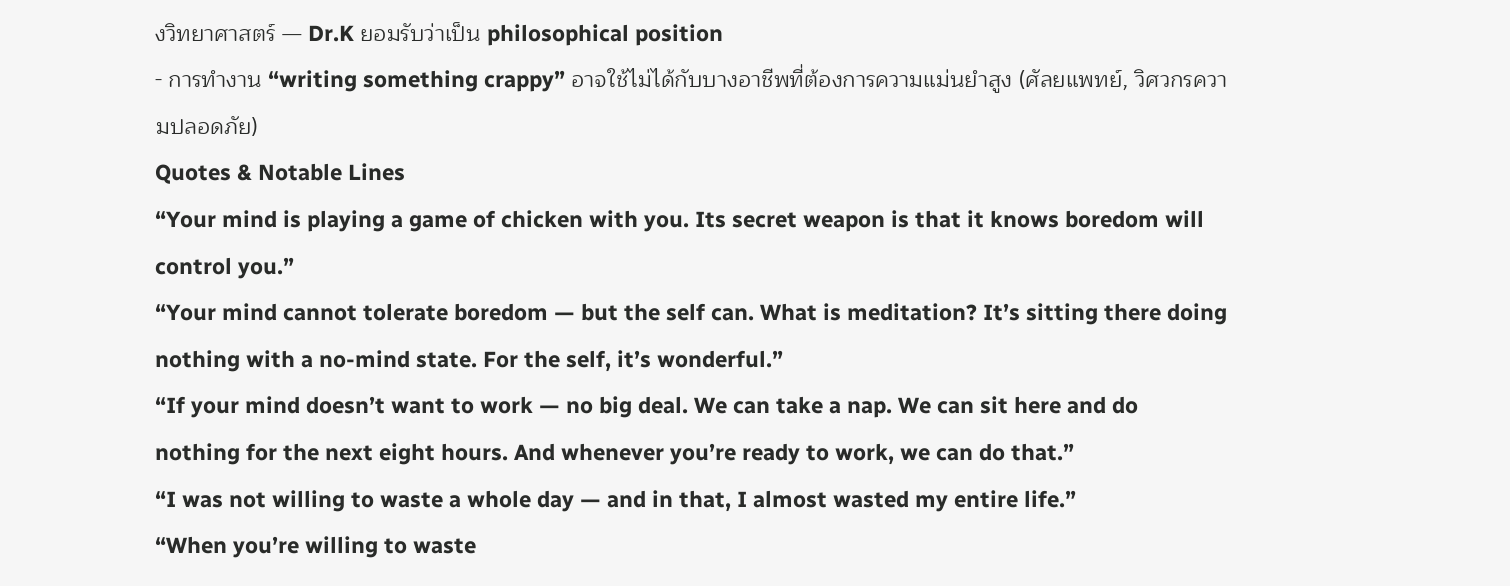งวิทยาศาสตร์ — Dr.K ยอมรับว่าเป็น philosophical position
- การทำงาน “writing something crappy” อาจใช้ไม่ได้กับบางอาชีพที่ต้องการความแม่นยำสูง (ศัลยแพทย์, วิศวกรความปลอดภัย)
Quotes & Notable Lines
“Your mind is playing a game of chicken with you. Its secret weapon is that it knows boredom will control you.”
“Your mind cannot tolerate boredom — but the self can. What is meditation? It’s sitting there doing nothing with a no-mind state. For the self, it’s wonderful.”
“If your mind doesn’t want to work — no big deal. We can take a nap. We can sit here and do nothing for the next eight hours. And whenever you’re ready to work, we can do that.”
“I was not willing to waste a whole day — and in that, I almost wasted my entire life.”
“When you’re willing to waste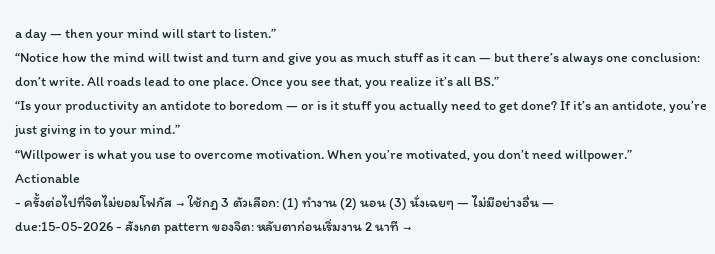a day — then your mind will start to listen.”
“Notice how the mind will twist and turn and give you as much stuff as it can — but there’s always one conclusion: don’t write. All roads lead to one place. Once you see that, you realize it’s all BS.”
“Is your productivity an antidote to boredom — or is it stuff you actually need to get done? If it’s an antidote, you’re just giving in to your mind.”
“Willpower is what you use to overcome motivation. When you’re motivated, you don’t need willpower.”
Actionable
- ครั้งต่อไปที่จิตไม่ยอมโฟกัส → ใช้กฎ 3 ตัวเลือก: (1) ทำงาน (2) นอน (3) นั่งเฉยๆ — ไม่มีอย่างอื่น —
due:15-05-2026 - สังเกต pattern ของจิต: หลับตาก่อนเริ่มงาน 2 นาที →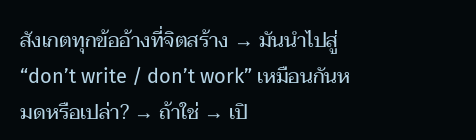สังเกตทุกข้ออ้างที่จิตสร้าง → มันนำไปสู่ “don’t write / don’t work” เหมือนกันหมดหรือเปล่า? → ถ้าใช่ → เปิ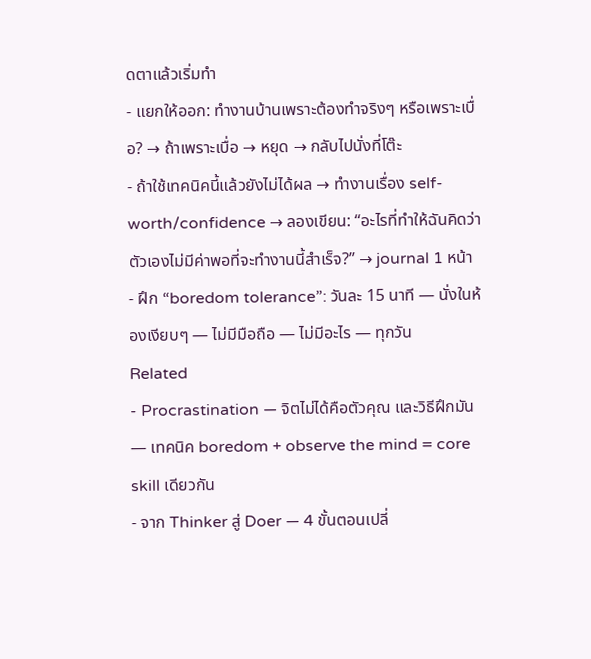ดตาแล้วเริ่มทำ
- แยกให้ออก: ทำงานบ้านเพราะต้องทำจริงๆ หรือเพราะเบื่อ? → ถ้าเพราะเบื่อ → หยุด → กลับไปนั่งที่โต๊ะ
- ถ้าใช้เทคนิคนี้แล้วยังไม่ได้ผล → ทำงานเรื่อง self-worth/confidence → ลองเขียน: “อะไรที่ทำให้ฉันคิดว่าตัวเองไม่มีค่าพอที่จะทำงานนี้สำเร็จ?” → journal 1 หน้า
- ฝึก “boredom tolerance”: วันละ 15 นาที — นั่งในห้องเงียบๆ — ไม่มีมือถือ — ไม่มีอะไร — ทุกวัน
Related
- Procrastination — จิตไม่ได้คือตัวคุณ และวิธีฝึกมัน — เทคนิค boredom + observe the mind = core skill เดียวกัน
- จาก Thinker สู่ Doer — 4 ขั้นตอนเปลี่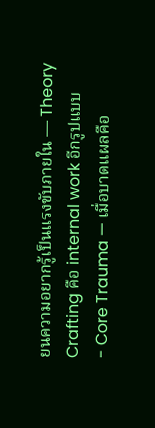ยนความอยากรู้เป็นแรงขับภายใน — Theory Crafting คือ internal work อีกรูปแบบ
- Core Trauma — เมื่อบาดแผลคือ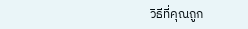วิธีที่คุณถูก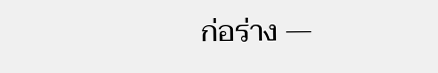ก่อร่าง —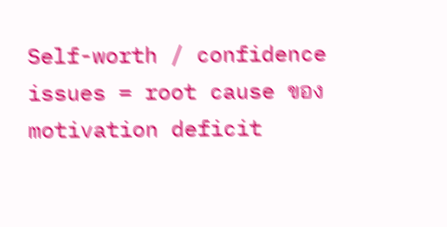Self-worth / confidence issues = root cause ของ motivation deficit